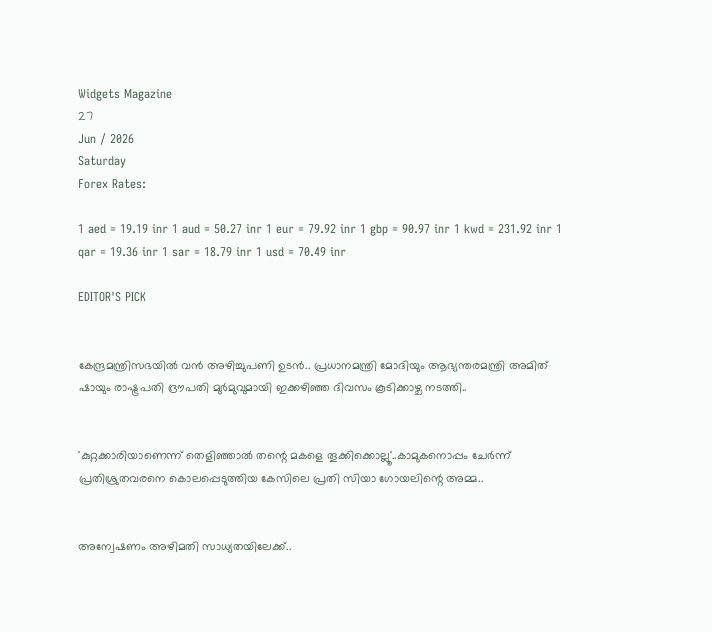Widgets Magazine
27
Jun / 2026
Saturday
Forex Rates:

1 aed = 19.19 inr 1 aud = 50.27 inr 1 eur = 79.92 inr 1 gbp = 90.97 inr 1 kwd = 231.92 inr 1 qar = 19.36 inr 1 sar = 18.79 inr 1 usd = 70.49 inr

EDITOR'S PICK


കേന്ദ്രമന്ത്രിസഭയിൽ വൻ അഴിച്ചുപണി ഉടൻ.. പ്രധാനമന്ത്രി മോദിയും ആഭ്യന്തരമന്ത്രി അമിത് ഷായും രാഷ്ട്രപതി ദ്രൗപതി മുർമുവുമായി ഇക്കഴിഞ്ഞ ദിവസം കൂടിക്കാഴ്ച നടത്തി..


'കുറ്റക്കാരിയാണെന്ന് തെളിഞ്ഞാൽ തന്റെ മകളെ തൂക്കിക്കൊല്ലൂ'..കാമുകനൊപ്പം ചേർന്ന് പ്രതിശ്രുതവരനെ കൊലപ്പെടുത്തിയ കേസിലെ പ്രതി സിയാ ഗോയലിന്റെ അമ്മ..


അന്വേഷണം അഴിമതി സാധ്യതയിലേക്ക്..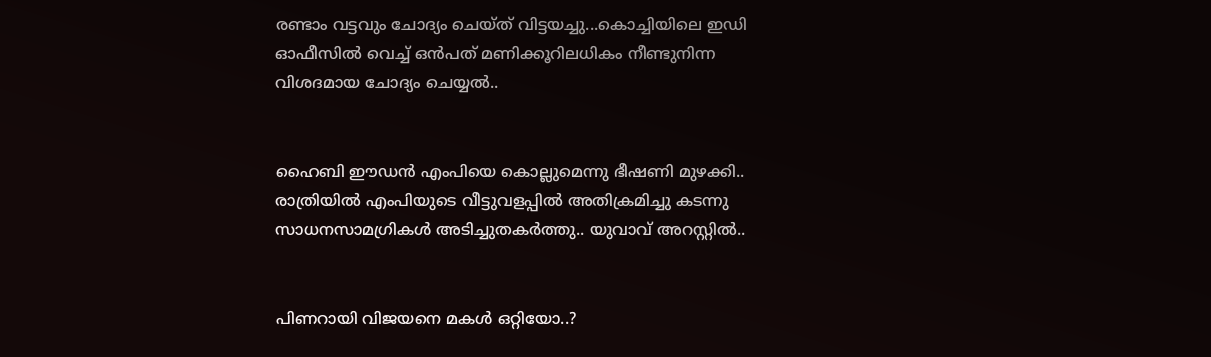രണ്ടാം വട്ടവും ചോദ്യം ചെയ്ത് വിട്ടയച്ചു...കൊച്ചിയിലെ ഇഡി ഓഫീസില്‍ വെച്ച് ഒന്‍പത് മണിക്കൂറിലധികം നീണ്ടുനിന്ന വിശദമായ ചോദ്യം ചെയ്യൽ..


ഹൈബി ഈഡന്‍ എംപിയെ കൊല്ലുമെന്നു ഭീഷണി മുഴക്കി.. രാത്രിയില്‍ എംപിയുടെ വീട്ടുവളപ്പില്‍ അതിക്രമിച്ചു കടന്നു സാധനസാമഗ്രികള്‍ അടിച്ചുതകര്‍ത്തു.. യുവാവ് അറസ്റ്റില്‍..


പിണറായി വിജയനെ മകൾ ഒറ്റിയോ..?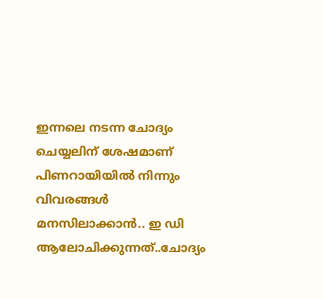ഇന്നലെ നടന്ന ചോദ്യം ചെയ്യലിന് ശേഷമാണ് പിണറായിയിൽ നിന്നും വിവരങ്ങൾ മനസിലാക്കാൻ.. ഇ ഡി ആലോചിക്കുന്നത്..ചോദ്യം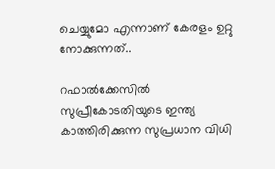ചെയ്യുമോ എന്നാണ് കേരളം ഉറ്റു നോക്കുന്നത്..

റഫാല്‍ക്കേസില്‍ സുപ്രീകോടതിയുടെ ഇന്ത്യ കാത്തിരിക്കുന്ന സുപ്രധാന വിധി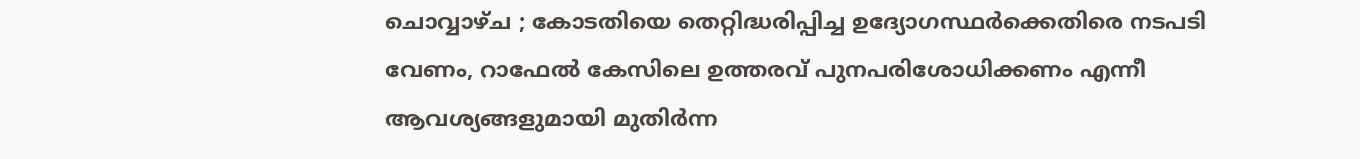ചൊവ്വാഴ്ച ; കോടതിയെ തെറ്റിദ്ധരിപ്പിച്ച ഉദ്യോഗസ്ഥര്‍ക്കെതിരെ നടപടി വേണം, റാഫേല്‍ കേസിലെ ഉത്തരവ് പുനപരിശോധിക്കണം എന്നീ ആവശ്യങ്ങളുമായി മുതിര്‍ന്ന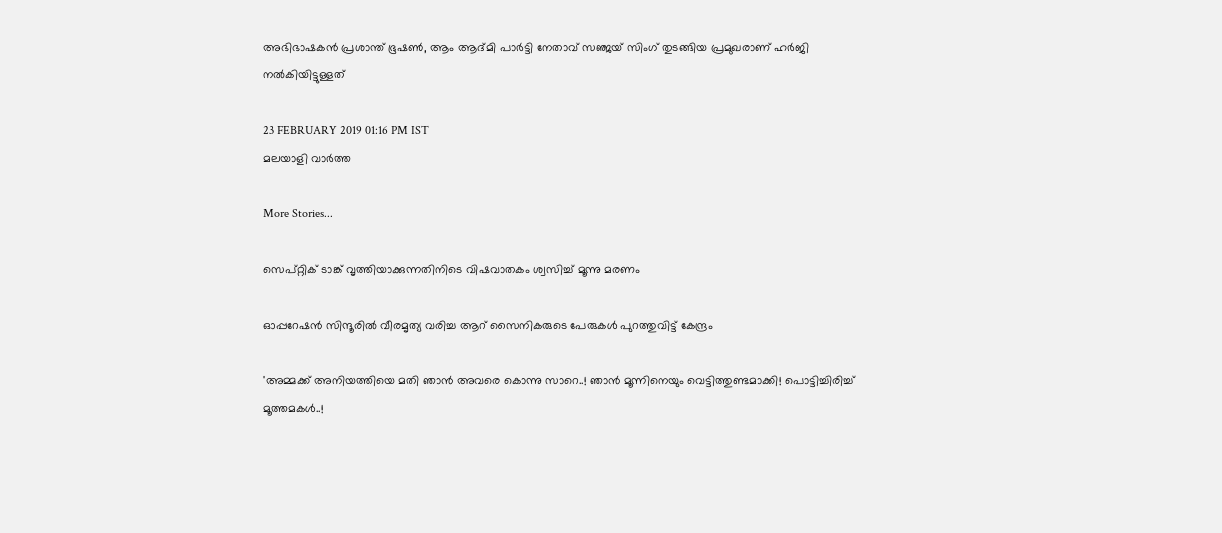അഭിഭാഷകന്‍ പ്രശാന്ത് ഭൂഷണ്‍, ആം ആദ്മി പാര്‍ട്ടി നേതാവ് സഞ്ജയ് സിംഗ് തുടങ്ങിയ പ്രമുഖരാണ് ഹര്‍ജി നല്‍കിയിട്ടുള്ളത്

23 FEBRUARY 2019 01:16 PM IST
മലയാളി വാര്‍ത്ത

More Stories...

സെപ്റ്റിക് ടാങ്ക് വൃത്തിയാക്കുന്നതിനിടെ വിഷവാതകം ശ്വസിച്ച് മൂന്നു മരണം

ഓപ്പറേഷന്‍ സിന്ദൂരില്‍ വീരമൃത്യ വരിച്ച ആറ് സൈനികരുടെ പേരുകള്‍ പുറത്തുവിട്ട് കേന്ദ്രം

'അമ്മക്ക് അനിയത്തിയെ മതി ഞാൻ അവരെ കൊന്നു സാറെ..! ഞാന്‍ മൂന്നിനെയും വെട്ടിത്തുണ്ടമാക്കി! പൊട്ടിച്ചിരിച്ച് മൂത്തമകൾ..!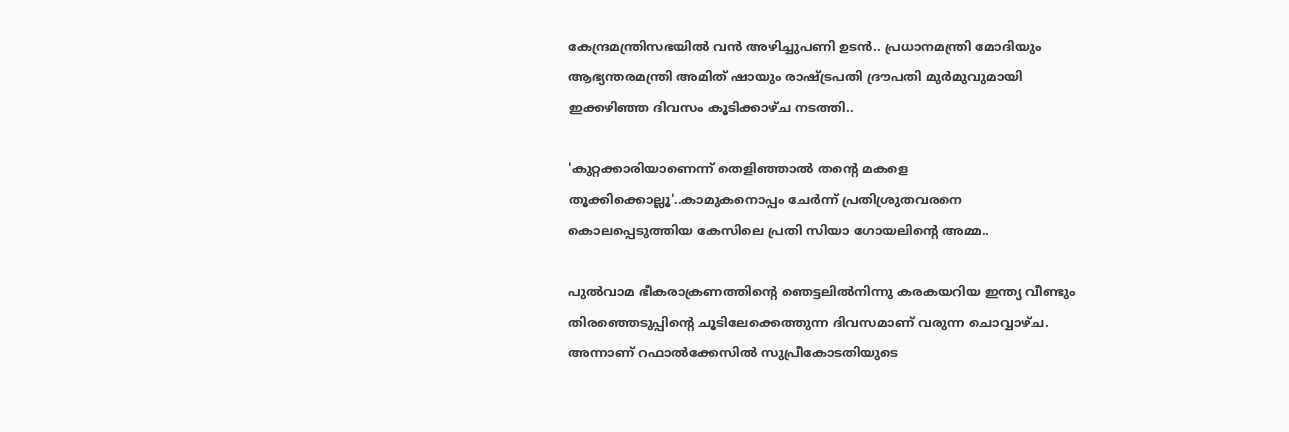കേന്ദ്രമന്ത്രിസഭയിൽ വൻ അഴിച്ചുപണി ഉടൻ.. പ്രധാനമന്ത്രി മോദിയും ആഭ്യന്തരമന്ത്രി അമിത് ഷായും രാഷ്ട്രപതി ദ്രൗപതി മുർമുവുമായി ഇക്കഴിഞ്ഞ ദിവസം കൂടിക്കാഴ്ച നടത്തി..

'കുറ്റക്കാരിയാണെന്ന് തെളിഞ്ഞാൽ തന്റെ മകളെ തൂക്കിക്കൊല്ലൂ'..കാമുകനൊപ്പം ചേർന്ന് പ്രതിശ്രുതവരനെ കൊലപ്പെടുത്തിയ കേസിലെ പ്രതി സിയാ ഗോയലിന്റെ അമ്മ..

പുല്‍വാമ ഭീകരാക്രണത്തിന്റെ ഞെട്ടലില്‍നിന്നു കരകയറിയ ഇന്ത്യ വീണ്ടും തിരഞ്ഞെടുപ്പിന്റെ ചൂടിലേക്കെത്തുന്ന ദിവസമാണ് വരുന്ന ചൊവ്വാഴ്ച. അന്നാണ് റഫാല്‍ക്കേസില്‍ സുപ്രീകോടതിയുടെ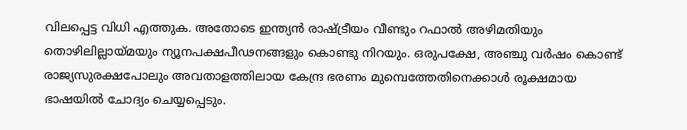വിലപ്പെട്ട വിധി എത്തുക. അതോടെ ഇന്ത്യന്‍ രാഷ്ട്രീയം വീണ്ടും റഫാല്‍ അഴിമതിയും തൊഴിലില്ലായ്മയും ന്യൂനപക്ഷപീഢനങ്ങളും കൊണ്ടു നിറയും. ഒരുപക്ഷേ, അഞ്ചു വര്‍ഷം കൊണ്ട് രാജ്യസുരക്ഷപോലും അവതാളത്തിലായ കേന്ദ്ര ഭരണം മുമ്പെത്തേതിനെക്കാള്‍ രൂക്ഷമായ ഭാഷയില്‍ ചോദ്യം ചെയ്യപ്പെടും.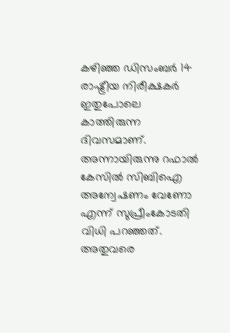കഴിഞ്ഞ ഡിസംബര്‍ 14 രാഷ്ട്രീയ നിരീക്ഷകര്‍ ഇതുപോലെ കാത്തിരുന്ന ദിവസമാണ്. അന്നായിരുന്നു റഫാല്‍ കേസില്‍ സിബിഐ അന്വേഷണം വേണോ എന്ന് സുപ്രീംകോടതി വിധി പറഞ്ഞത്. അതുവരെ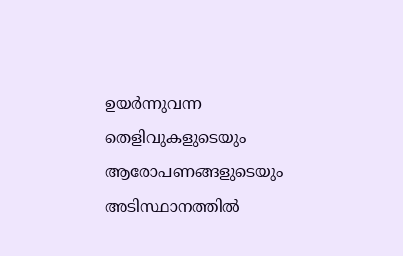ഉയര്‍ന്നുവന്ന തെളിവുകളുടെയും ആരോപണങ്ങളുടെയും അടിസ്ഥാനത്തില്‍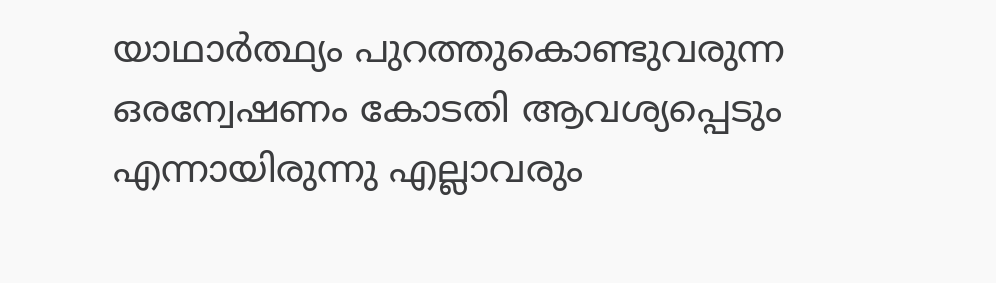യാഥാര്‍ത്ഥ്യം പുറത്തുകൊണ്ടുവരുന്ന ഒരന്വേഷണം കോടതി ആവശ്യപ്പെടും എന്നായിരുന്നു എല്ലാവരും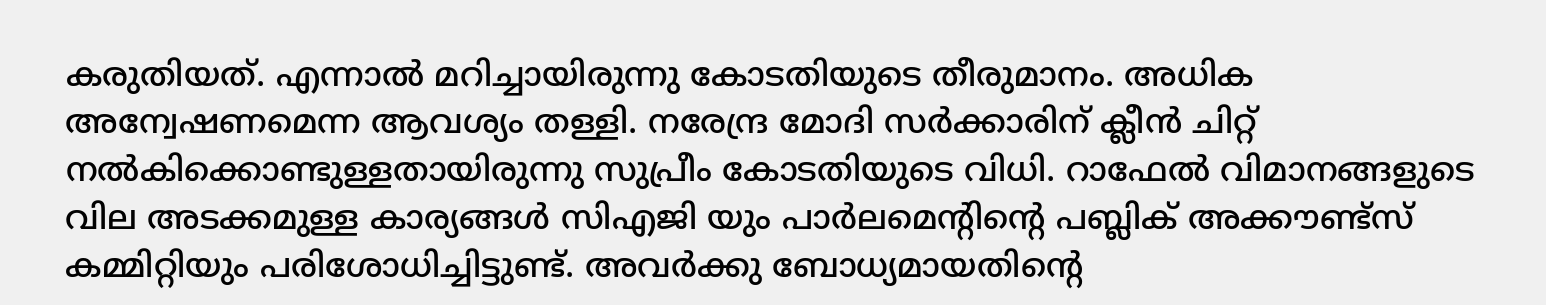കരുതിയത്. എന്നാല്‍ മറിച്ചായിരുന്നു കോടതിയുടെ തീരുമാനം. അധിക അന്വേഷണമെന്ന ആവശ്യം തള്ളി. നരേന്ദ്ര മോദി സര്‍ക്കാരിന് ക്ലീന്‍ ചിറ്റ് നല്‍കിക്കൊണ്ടുള്ളതായിരുന്നു സുപ്രീം കോടതിയുടെ വിധി. റാഫേല്‍ വിമാനങ്ങളുടെ വില അടക്കമുള്ള കാര്യങ്ങള്‍ സിഎജി യും പാര്‍ലമെന്റിന്റെ പബ്ലിക് അക്കൗണ്ട്‌സ് കമ്മിറ്റിയും പരിശോധിച്ചിട്ടുണ്ട്. അവര്‍ക്കു ബോധ്യമായതിന്റെ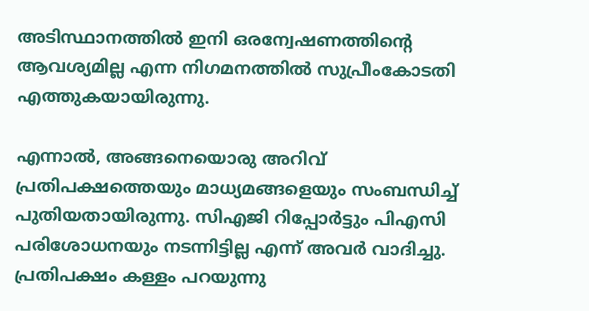അടിസ്ഥാനത്തില്‍ ഇനി ഒരന്വേഷണത്തിന്റെ ആവശ്യമില്ല എന്ന നിഗമനത്തില്‍ സുപ്രീംകോടതി എത്തുകയായിരുന്നു.

എന്നാല്‍, അങ്ങനെയൊരു അറിവ് പ്രതിപക്ഷത്തെയും മാധ്യമങ്ങളെയും സംബന്ധിച്ച് പുതിയതായിരുന്നു. സിഎജി റിപ്പോര്‍ട്ടും പിഎസി പരിശോധനയും നടന്നിട്ടില്ല എന്ന് അവര്‍ വാദിച്ചു. പ്രതിപക്ഷം കള്ളം പറയുന്നു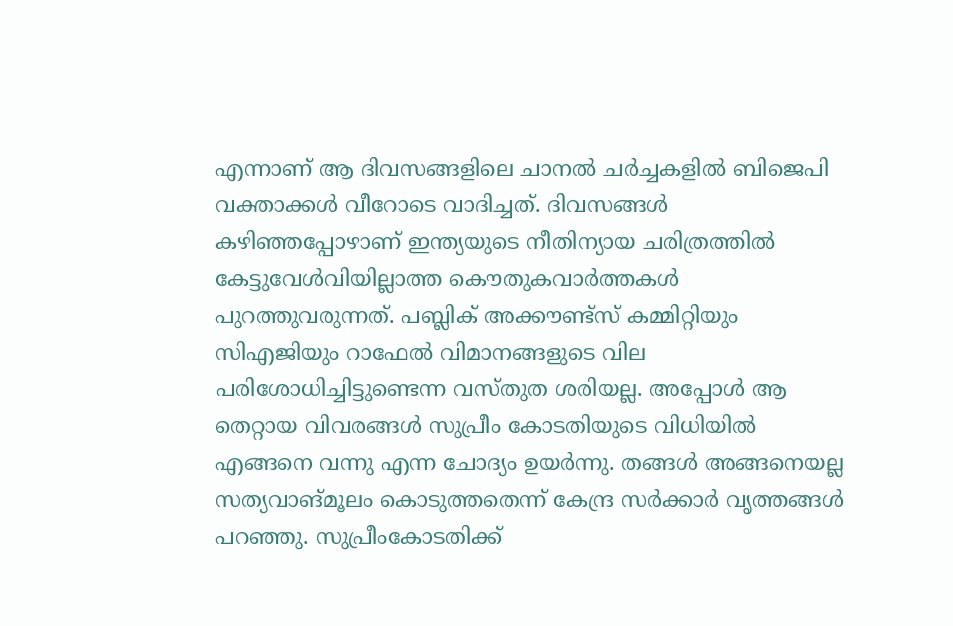എന്നാണ് ആ ദിവസങ്ങളിലെ ചാനല്‍ ചര്‍ച്ചകളില്‍ ബിജെപി വക്താക്കള്‍ വീറോടെ വാദിച്ചത്. ദിവസങ്ങള്‍ കഴിഞ്ഞപ്പോഴാണ് ഇന്ത്യയുടെ നീതിന്യായ ചരിത്രത്തില്‍ കേട്ടുവേള്‍വിയില്ലാത്ത കൌതുകവാര്‍ത്തകള്‍ പുറത്തുവരുന്നത്. പബ്ലിക് അക്കൗണ്ട്‌സ് കമ്മിറ്റിയും സിഎജിയും റാഫേല്‍ വിമാനങ്ങളുടെ വില പരിശോധിച്ചിട്ടുണ്ടെന്ന വസ്തുത ശരിയല്ല. അപ്പോള്‍ ആ തെറ്റായ വിവരങ്ങള്‍ സുപ്രീം കോടതിയുടെ വിധിയില്‍ എങ്ങനെ വന്നു എന്ന ചോദ്യം ഉയര്‍ന്നു. തങ്ങള്‍ അങ്ങനെയല്ല സത്യവാങ്മൂലം കൊടുത്തതെന്ന് കേന്ദ്ര സര്‍ക്കാര്‍ വ‍ൃത്തങ്ങള്‍ പറഞ്ഞു. സുപ്രീംകോടതിക്ക്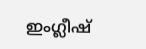ഇംഗ്ലീഷ്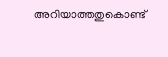അറിയാത്തതുകൊണ്ട്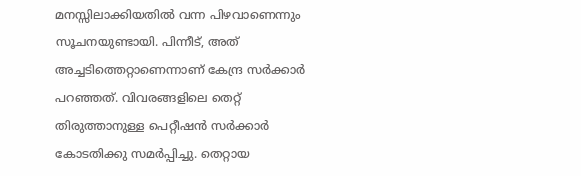മനസ്സിലാക്കിയതില്‍ വന്ന പിഴവാണെന്നും സൂചനയുണ്ടായി. പിന്നീട്, അത് അച്ചടിത്തെറ്റാണെന്നാണ് കേന്ദ്ര സര്‍ക്കാര്‍ പറഞ്ഞത്. വിവരങ്ങളിലെ തെറ്റ് തിരുത്താനുള്ള പെറ്റീഷന്‍ സര്‍ക്കാര്‍ കോടതിക്കു സമര്‍പ്പിച്ചു. തെറ്റായ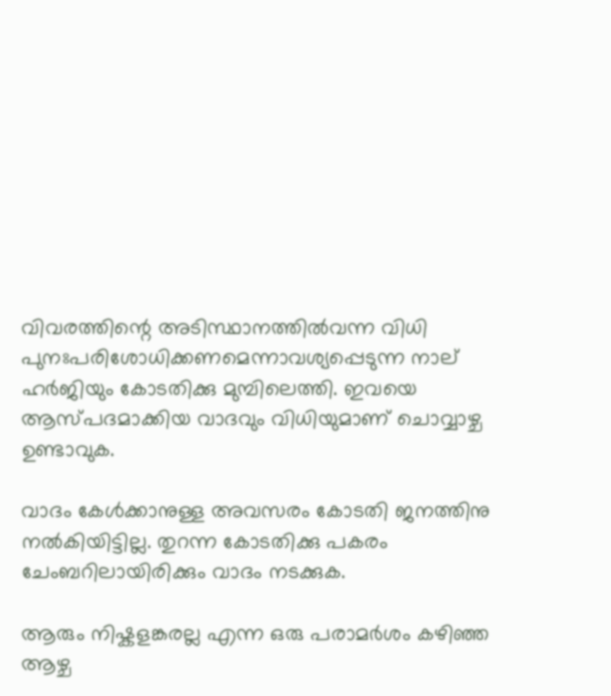വിവരത്തിന്റെ അടിസ്ഥാനത്തില്‍വന്ന വിധി പുനഃപരിശോധിക്കണമെന്നാവശ്യപ്പെടുന്ന നാല് ഹര്‍ജിയും കോടതിക്കു മുമ്പിലെത്തി. ഇവയെ ആസ്പദമാക്കിയ വാദവും വിധിയുമാണ് ചൊവ്വാഴ്ച ഉണ്ടാ‌വുക.

വാദം കേള്‍ക്കാനുള്ള അവസരം കോടതി ജനത്തിനു നല്‍കിയിട്ടില്ല. തുറന്ന കോടതിക്കു പകരം ചേംബറിലായിരിക്കും വാദം നടക്കുക.

ആരും നിഷ്കളങ്കരല്ല എന്ന ഒരു പരാമര്‍ശം കഴിഞ്ഞ ആഴ്ച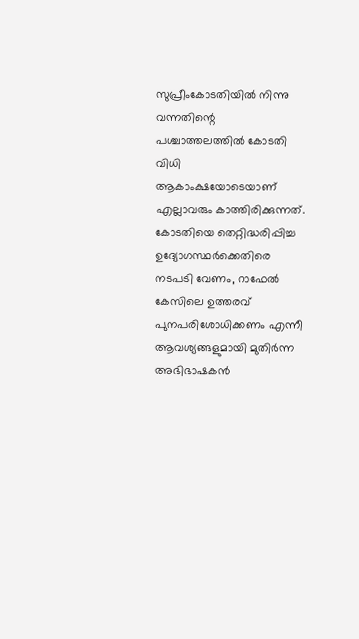സുപ്രീംകോടതിയില്‍ നിന്നു വന്നതിന്റെ പശ്ചാത്തലത്തില്‍ കോടതി വിധി ആകാംക്ഷയോടെയാണ് എല്ലാവരും കാത്തിരിക്കുന്നത്. കോടതിയെ തെറ്റിദ്ധരിപ്പിച്ച ഉദ്യോഗസ്ഥര്‍ക്കെതിരെ നടപടി വേണം, റാഫേല്‍ കേസിലെ ഉത്തരവ് പുനപരിശോധിക്കണം എന്നീ ആവശ്യങ്ങളുമായി മുതിര്‍ന്ന അഭിഭാഷകന്‍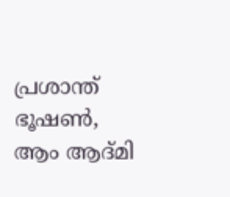പ്രശാന്ത് ഭൂഷണ്‍, ആം ആദ്മി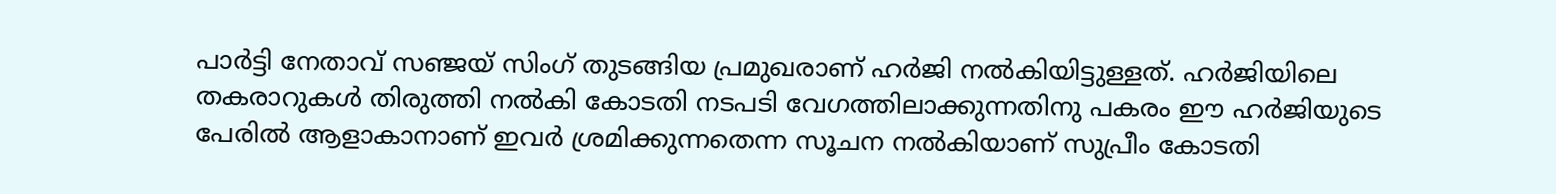പാര്‍ട്ടി നേതാവ് സഞ്ജയ് സിംഗ് തുടങ്ങിയ പ്രമുഖരാണ് ഹര്‍ജി നല്‍കിയിട്ടുള്ളത്. ഹര്‍ജിയിലെ തകരാറുകള്‍ തിരുത്തി നല്‍കി കോടതി നടപടി വേഗത്തിലാക്കുന്നതിനു പകരം ഈ ഹര്‍ജിയുടെ പേരില്‍ ആളാകാനാണ് ഇവര്‍ ശ്രമിക്കുന്നതെന്ന സൂചന നല്‍കിയാണ് സുപ്രീം കോടതി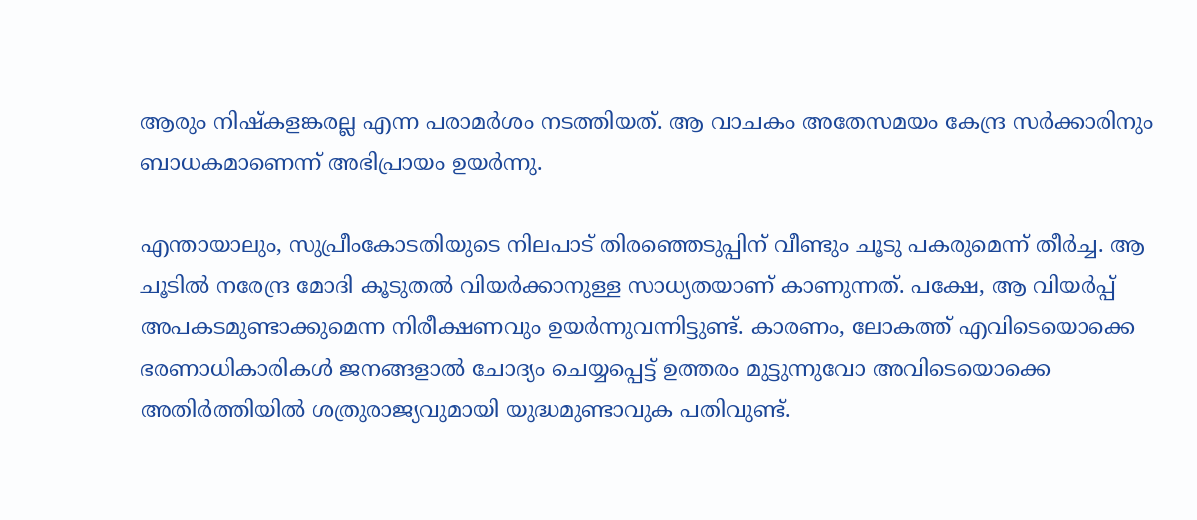ആരും നിഷ്കളങ്കരല്ല എന്ന പരാമര്‍ശം നടത്തിയത്. ആ വാചകം അതേസമയം കേന്ദ്ര സര്‍ക്കാരിനും ബാധകമാണെന്ന് അഭിപ്രായം ഉയര്‍ന്നു.

എന്തായാലും, സുപ്രീംകോടതിയുടെ നിലപാട് തിരഞ്ഞെടുപ്പിന് വീണ്ടും ചൂടു പകരുമെന്ന് തീര്‍ച്ച. ആ ചൂടില്‍ നരേന്ദ്ര മോദി കൂടുതല്‍ വിയര്‍ക്കാനുള്ള സാധ്യതയാണ് കാണുന്നത്. പക്ഷേ, ആ വിയര്‍പ്പ് അപകടമുണ്ടാക്കുമെന്ന നിരീക്ഷണവും ഉയര്‍ന്നുവന്നിട്ടുണ്ട്. കാരണം, ലോകത്ത് എവിടെയൊക്കെ ഭരണാധികാരികള്‍ ജനങ്ങളാല്‍ ചോദ്യം ചെയ്യപ്പെട്ട് ഉത്തരം മുട്ടുന്നുവോ അവിടെയൊക്കെ അതിര്‍ത്തിയില്‍ ശത്രുരാജ്യവുമായി യുദ്ധമുണ്ടാവുക പതിവുണ്ട്.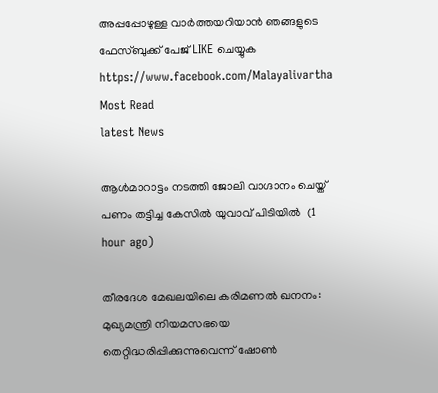അപ്പപ്പോഴുള്ള വാര്‍ത്തയറിയാന്‍ ഞങ്ങളുടെ ഫേസ്‌ബുക്ക്‌ പേജ് LIKE ചെയ്യുക
https://www.facebook.com/Malayalivartha
Most Read
latest News

ആള്‍മാറാട്ടം നടത്തി ജോലി വാഗ്ദാനം ചെയ്ത് പണം തട്ടിച്ച കേസില്‍ യുവാവ് പിടിയില്‍  (1 hour ago)

തീരദേശ മേഖലയിലെ കരിമണല്‍ ഖനനം: മുഖ്യമന്ത്രി നിയമസഭയെ തെറ്റിദ്ധരിപ്പിക്കുന്നുവെന്ന് ഷോണ്‍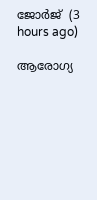ജോര്‍ജ്  (3 hours ago)

ആരോഗ്യ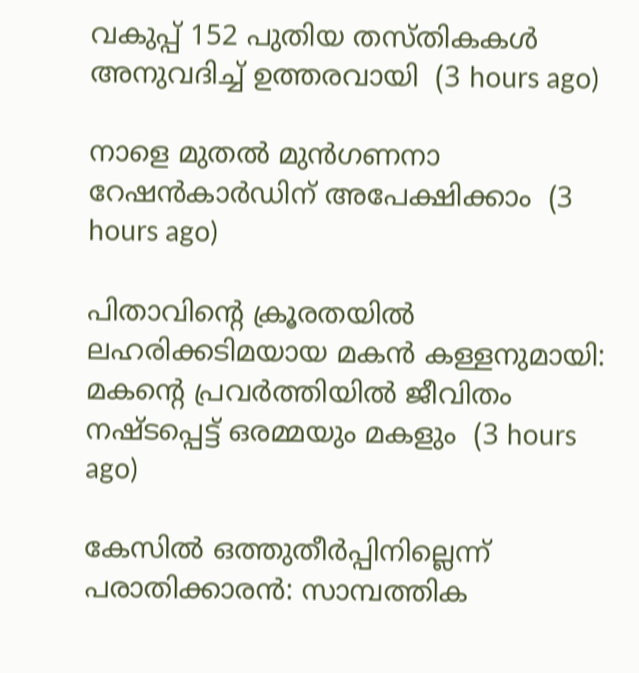വകുപ്പ് 152 പുതിയ തസ്തികകള്‍ അനുവദിച്ച് ഉത്തരവായി  (3 hours ago)

നാളെ മുതല്‍ മുന്‍ഗണനാ റേഷന്‍കാര്‍ഡിന് അപേക്ഷിക്കാം  (3 hours ago)

പിതാവിന്റെ ക്രൂരതയില്‍ ലഹരിക്കടിമയായ മകന്‍ കള്ളനുമായി: മകന്റെ പ്രവര്‍ത്തിയില്‍ ജീവിതം നഷ്ടപ്പെട്ട് ഒരമ്മയും മകളും  (3 hours ago)

കേസില്‍ ഒത്തുതീര്‍പ്പിനില്ലെന്ന് പരാതിക്കാരന്‍: സാമ്പത്തിക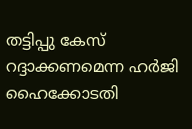തട്ടിപ്പു കേസ് റദ്ദാക്കണമെന്ന ഹര്‍ജി ഹൈക്കോടതി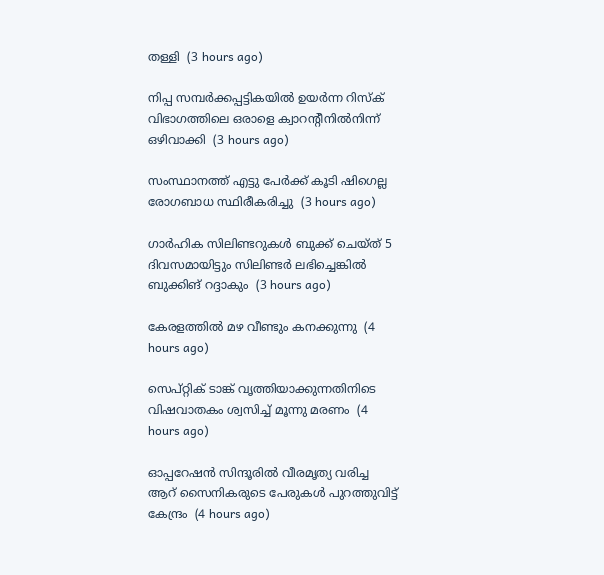തള്ളി  (3 hours ago)

നിപ്പ സമ്പര്‍ക്കപ്പട്ടികയില്‍ ഉയര്‍ന്ന റിസ്‌ക് വിഭാഗത്തിലെ ഒരാളെ ക്വാറന്റീനില്‍നിന്ന് ഒഴിവാക്കി  (3 hours ago)

സംസ്ഥാനത്ത് എട്ടു പേര്‍ക്ക് കൂടി ഷിഗെല്ല രോഗബാധ സ്ഥിരീകരിച്ചു  (3 hours ago)

ഗാര്‍ഹിക സിലിണ്ടറുകള്‍ ബുക്ക് ചെയ്ത് 5 ദിവസമായിട്ടും സിലിണ്ടര്‍ ലഭിച്ചെങ്കില്‍ ബുക്കിങ് റദ്ദാകും  (3 hours ago)

കേരളത്തില്‍ മഴ വീണ്ടും കനക്കുന്നു  (4 hours ago)

സെപ്റ്റിക് ടാങ്ക് വൃത്തിയാക്കുന്നതിനിടെ വിഷവാതകം ശ്വസിച്ച് മൂന്നു മരണം  (4 hours ago)

ഓപ്പറേഷന്‍ സിന്ദൂരില്‍ വീരമൃത്യ വരിച്ച ആറ് സൈനികരുടെ പേരുകള്‍ പുറത്തുവിട്ട് കേന്ദ്രം  (4 hours ago)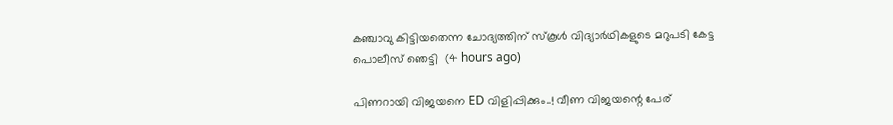കഞ്ചാവു കിട്ടിയതെന്ന ചോദ്യത്തിന് സ്‌കൂള്‍ വിദ്യാര്‍ഥികളുടെ മറുപടി കേട്ട പൊലീസ് ഞെട്ടി  (4 hours ago)

പിണറായി വിജയനെ ED വിളിപ്പിക്കും..! വീണ വിജയന്റെ പേര്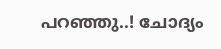പറഞ്ഞു..! ചോദ്യം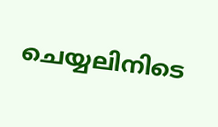ചെയ്യലിനിടെ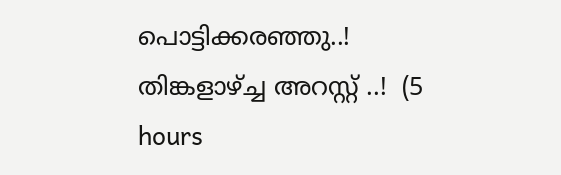പൊട്ടിക്കരഞ്ഞു..! തിങ്കളാഴ്ച്ച അറസ്റ്റ് ..!  (5 hours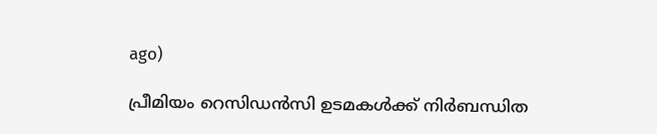ago)

പ്രീമിയം റെസിഡൻസി ഉടമകൾക്ക് നിർബന്ധിത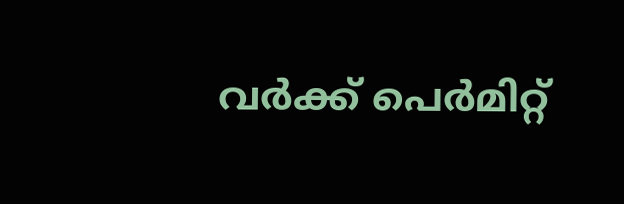വർക്ക് പെർമിറ്റ്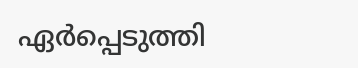ഏർപ്പെടുത്തി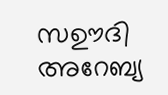സഊദി അറേബ്യ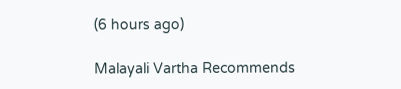(6 hours ago)

Malayali Vartha Recommends